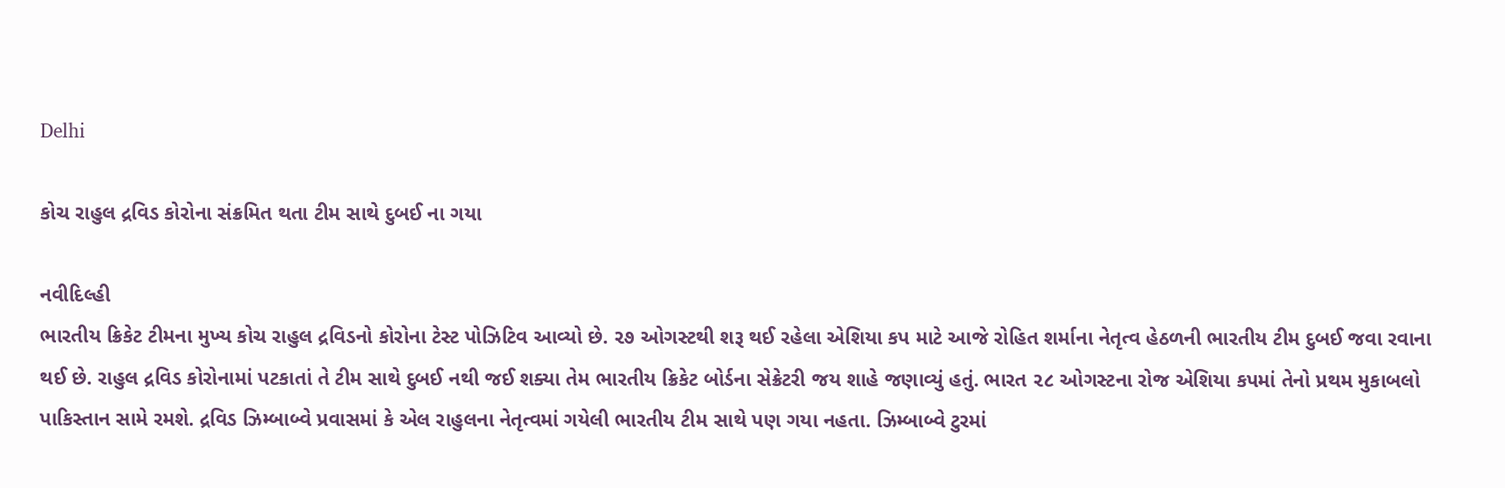Delhi

કોચ રાહુલ દ્રવિડ કોરોના સંક્રમિત થતા ટીમ સાથે દુબઈ ના ગયા

નવીદિલ્હી
ભારતીય ક્રિકેટ ટીમના મુખ્ય કોચ રાહુલ દ્રવિડનો કોરોના ટેસ્ટ પોઝિટિવ આવ્યો છે. ૨૭ ઓગસ્ટથી શરૂ થઈ રહેલા એશિયા કપ માટે આજે રોહિત શર્માના નેતૃત્વ હેઠળની ભારતીય ટીમ દુબઈ જવા રવાના થઈ છે. રાહુલ દ્રવિડ કોરોનામાં પટકાતાં તે ટીમ સાથે દુબઈ નથી જઈ શક્યા તેમ ભારતીય ક્રિકેટ બોર્ડના સેક્રેટરી જય શાહે જણાવ્યું હતું. ભારત ૨૮ ઓગસ્ટના રોજ એશિયા કપમાં તેનો પ્રથમ મુકાબલો પાકિસ્તાન સામે રમશે. દ્રવિડ ઝિમ્બાબ્વે પ્રવાસમાં કે એલ રાહુલના નેતૃત્વમાં ગયેલી ભારતીય ટીમ સાથે પણ ગયા નહતા. ઝિમ્બાબ્વે ટુરમાં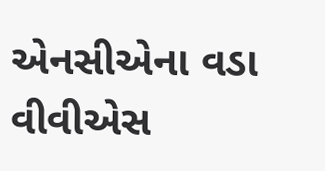એનસીએના વડા વીવીએસ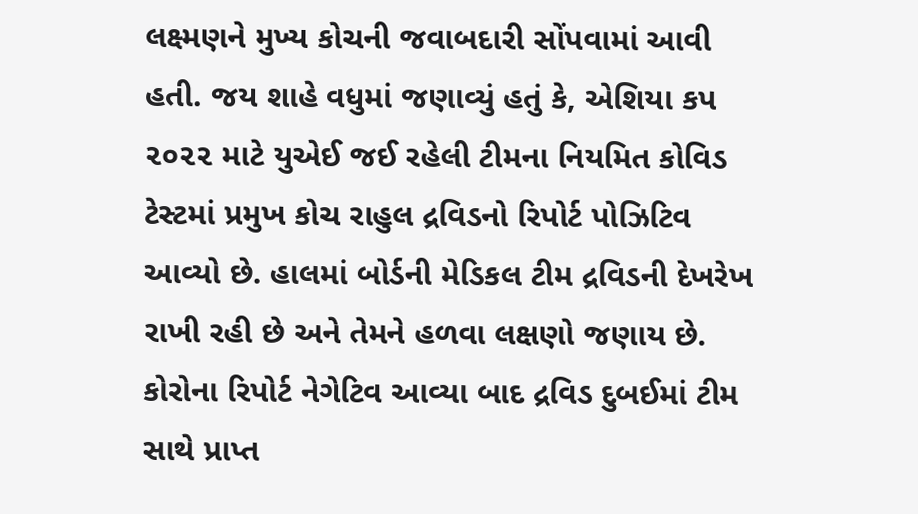લક્ષ્મણને મુખ્ય કોચની જવાબદારી સોંપવામાં આવી હતી. જય શાહે વધુમાં જણાવ્યું હતું કે, એશિયા કપ ૨૦૨૨ માટે યુએઈ જઈ રહેલી ટીમના નિયમિત કોવિડ ટેસ્ટમાં પ્રમુખ કોચ રાહુલ દ્રવિડનો રિપોર્ટ પોઝિટિવ આવ્યો છે. હાલમાં બોર્ડની મેડિકલ ટીમ દ્રવિડની દેખરેખ રાખી રહી છે અને તેમને હળવા લક્ષણો જણાય છે. કોરોના રિપોર્ટ નેગેટિવ આવ્યા બાદ દ્રવિડ દુબઈમાં ટીમ સાથે પ્રાપ્ત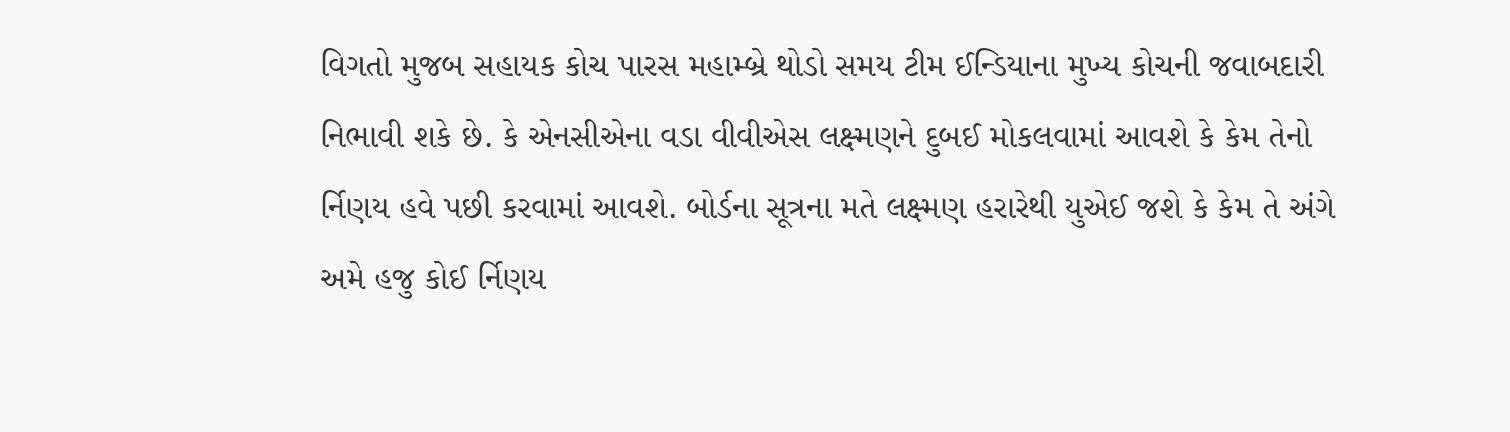વિગતો મુજબ સહાયક કોચ પારસ મહામ્બ્રે થોડો સમય ટીમ ઈન્ડિયાના મુખ્ય કોચની જવાબદારી નિભાવી શકે છે. કે એનસીએના વડા વીવીએસ લક્ષ્મણને દુબઈ મોકલવામાં આવશે કે કેમ તેનો ર્નિણય હવે પછી કરવામાં આવશે. બોર્ડના સૂત્રના મતે લક્ષ્મણ હરારેથી યુએઈ જશે કે કેમ તે અંગે અમે હજુ કોઈ ર્નિણય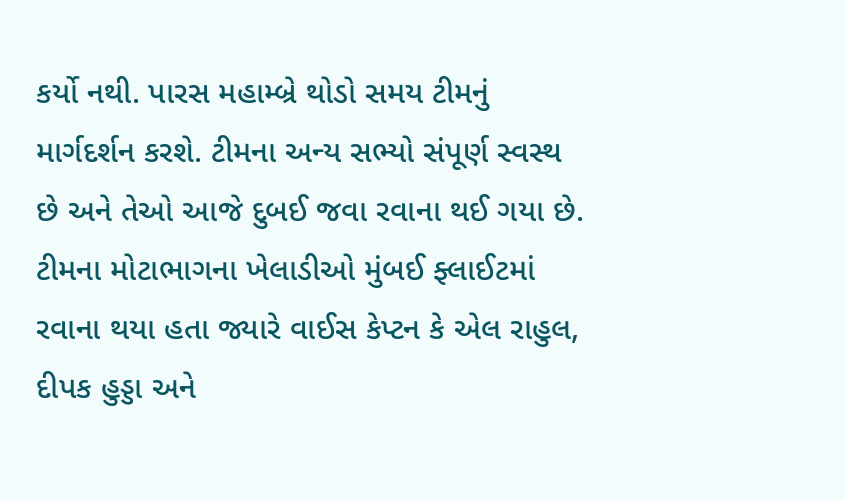કર્યો નથી. પારસ મહામ્બ્રે થોડો સમય ટીમનું માર્ગદર્શન કરશે. ટીમના અન્ય સભ્યો સંપૂર્ણ સ્વસ્થ છે અને તેઓ આજે દુબઈ જવા રવાના થઈ ગયા છે. ટીમના મોટાભાગના ખેલાડીઓ મુંબઈ ફ્લાઈટમાં રવાના થયા હતા જ્યારે વાઈસ કેપ્ટન કે એલ રાહુલ, દીપક હુડ્ડા અને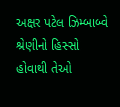અક્ષર પટેલ ઝિમ્બાબ્વે શ્રેણીનો હિસ્સો હોવાથી તેઓ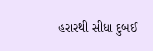હરારથી સીધા દુબઈ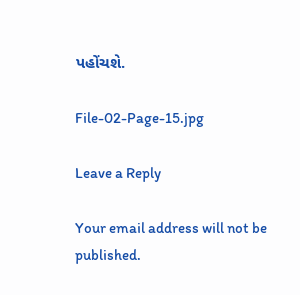પહોંચશે.

File-02-Page-15.jpg

Leave a Reply

Your email address will not be published.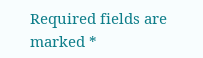Required fields are marked *